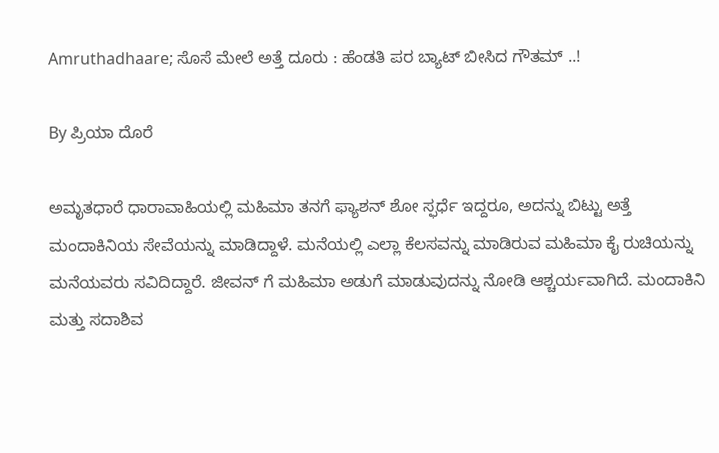Amruthadhaare; ಸೊಸೆ ಮೇಲೆ ಅತ್ತೆ ದೂರು : ಹೆಂಡತಿ ಪರ ಬ್ಯಾಟ್ ಬೀಸಿದ ಗೌತಮ್ ..!

By ಪ್ರಿಯಾ ದೊರೆ

ಅಮೃತಧಾರೆ ಧಾರಾವಾಹಿಯಲ್ಲಿ ಮಹಿಮಾ ತನಗೆ ಫ್ಯಾಶನ್ ಶೋ ಸ್ಫರ್ಧೆ ಇದ್ದರೂ, ಅದನ್ನು ಬಿಟ್ಟು ಅತ್ತೆ ಮಂದಾಕಿನಿಯ ಸೇವೆಯನ್ನು ಮಾಡಿದ್ದಾಳೆ. ಮನೆಯಲ್ಲಿ ಎಲ್ಲಾ ಕೆಲಸವನ್ನು ಮಾಡಿರುವ ಮಹಿಮಾ ಕೈ ರುಚಿಯನ್ನು ಮನೆಯವರು ಸವಿದಿದ್ದಾರೆ. ಜೀವನ್ ಗೆ ಮಹಿಮಾ ಅಡುಗೆ ಮಾಡುವುದನ್ನು ನೋಡಿ ಆಶ್ಚರ್ಯವಾಗಿದೆ. ಮಂದಾಕಿನಿ ಮತ್ತು ಸದಾಶಿವ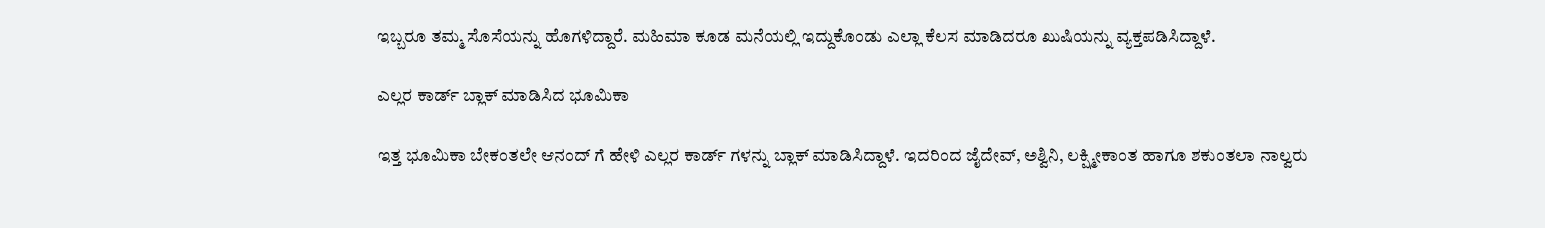ಇಬ್ಬರೂ ತಮ್ಮ ಸೊಸೆಯನ್ನು ಹೊಗಳಿದ್ದಾರೆ. ಮಹಿಮಾ ಕೂಡ ಮನೆಯಲ್ಲಿ ಇದ್ದುಕೊಂಡು ಎಲ್ಲಾ ಕೆಲಸ ಮಾಡಿದರೂ ಖುಷಿಯನ್ನು ವ್ಯಕ್ತಪಡಿಸಿದ್ದಾಳೆ.

ಎಲ್ಲರ ಕಾರ್ಡ್ ಬ್ಲಾಕ್ ಮಾಡಿಸಿದ ಭೂಮಿಕಾ

ಇತ್ತ ಭೂಮಿಕಾ ಬೇಕಂತಲೇ ಆನಂದ್ ಗೆ ಹೇಳಿ ಎಲ್ಲರ ಕಾರ್ಡ್ ಗಳನ್ನು ಬ್ಲಾಕ್ ಮಾಡಿಸಿದ್ದಾಳೆ. ಇದರಿಂದ ಜೈದೇವ್, ಅಶ್ವಿನಿ, ಲಕ್ಷ್ಮೀಕಾಂತ ಹಾಗೂ ಶಕುಂತಲಾ ನಾಲ್ವರು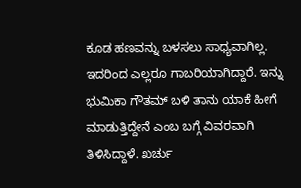ಕೂಡ ಹಣವನ್ನು ಬಳಸಲು ಸಾಧ್ಯವಾಗಿಲ್ಲ. ಇದರಿಂದ ಎಲ್ಲರೂ ಗಾಬರಿಯಾಗಿದ್ದಾರೆ. ಇನ್ನು ಭುಮಿಕಾ ಗೌತಮ್ ಬಳಿ ತಾನು ಯಾಕೆ ಹೀಗೆ ಮಾಡುತ್ತಿದ್ದೇನೆ ಎಂಬ ಬಗ್ಗೆ ವಿವರವಾಗಿ ತಿಳಿಸಿದ್ದಾಳೆ. ಖರ್ಚು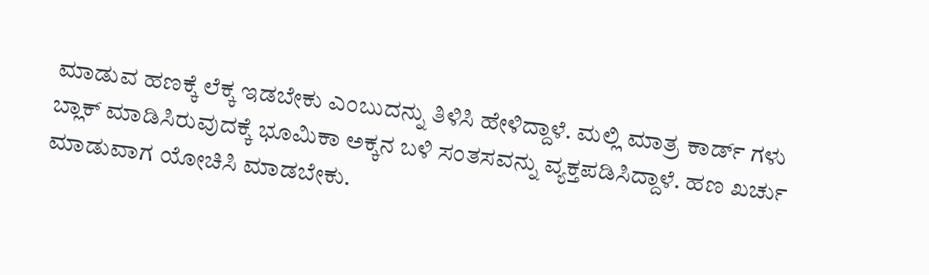ಮಾಡುವ ಹಣಕ್ಕೆ ಲೆಕ್ಕ ಇಡಬೇಕು ಎಂಬುದನ್ನು ತಿಳಿಸಿ ಹೇಳಿದ್ದಾಳೆ. ಮಲ್ಲಿ ಮಾತ್ರ ಕಾರ್ಡ್ ಗಳು ಬ್ಲಾಕ್ ಮಾಡಿಸಿರುವುದಕ್ಕೆ ಭೂಮಿಕಾ ಅಕ್ಕನ ಬಳಿ ಸಂತಸವನ್ನು ವ್ಯಕ್ತಪಡಿಸಿದ್ದಾಳೆ. ಹಣ ಖರ್ಚು ಮಾಡುವಾಗ ಯೋಚಿಸಿ ಮಾಡಬೇಕು.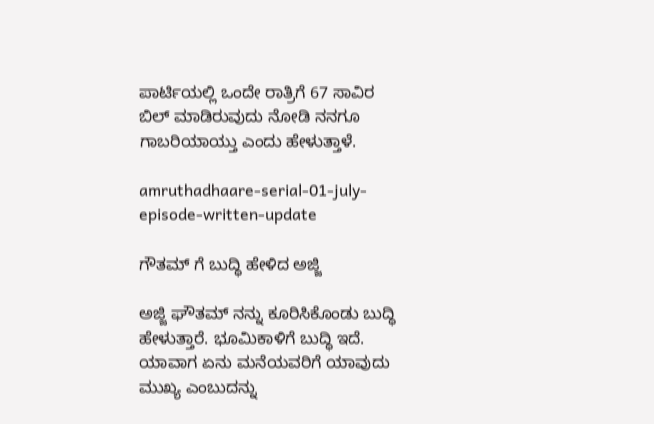ಪಾರ್ಟಿಯಲ್ಲಿ ಒಂದೇ ರಾತ್ರಿಗೆ 67 ಸಾವಿರ ಬಿಲ್ ಮಾಡಿರುವುದು ನೋಡಿ ನನಗೂ ಗಾಬರಿಯಾಯ್ತು ಎಂದು ಹೇಳುತ್ತಾಳೆ.

amruthadhaare-serial-01-july-episode-written-update

ಗೌತಮ್ ಗೆ ಬುದ್ಧಿ ಹೇಳಿದ ಅಜ್ಜಿ

ಅಜ್ಜಿ ಘೌತಮ್ ನನ್ನು ಕೂರಿಸಿಕೊಂಡು ಬುದ್ಧಿ ಹೇಳುತ್ತಾರೆ. ಭೂಮಿಕಾಳಿಗೆ ಬುದ್ಧಿ ಇದೆ. ಯಾವಾಗ ಏನು ಮನೆಯವರಿಗೆ ಯಾವುದು ಮುಖ್ಯ ಎಂಬುದನ್ನು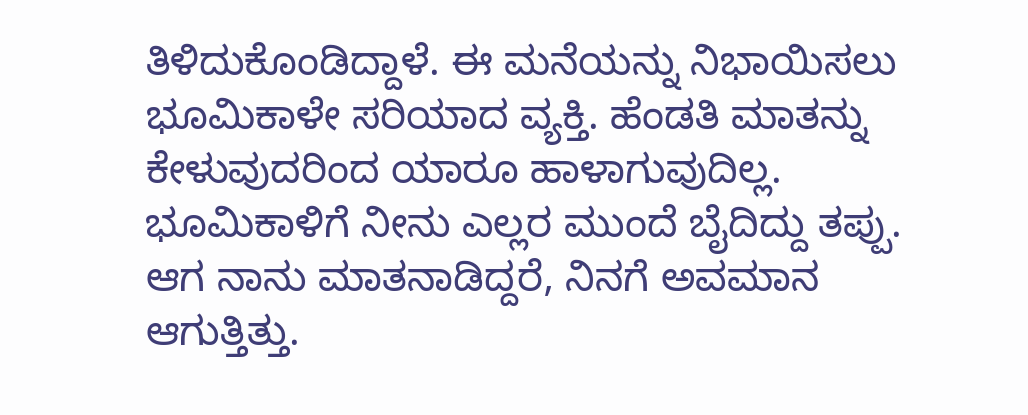ತಿಳಿದುಕೊಂಡಿದ್ದಾಳೆ. ಈ ಮನೆಯನ್ನು ನಿಭಾಯಿಸಲು ಭೂಮಿಕಾಳೇ ಸರಿಯಾದ ವ್ಯಕ್ತಿ. ಹೆಂಡತಿ ಮಾತನ್ನು ಕೇಳುವುದರಿಂದ ಯಾರೂ ಹಾಳಾಗುವುದಿಲ್ಲ. ಭೂಮಿಕಾಳಿಗೆ ನೀನು ಎಲ್ಲರ ಮುಂದೆ ಬೈದಿದ್ದು ತಪ್ಪು. ಆಗ ನಾನು ಮಾತನಾಡಿದ್ದರೆ, ನಿನಗೆ ಅವಮಾನ ಆಗುತ್ತಿತ್ತು.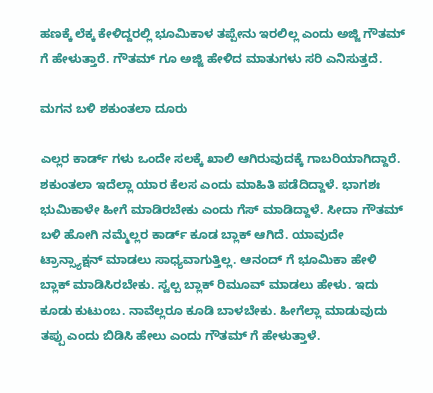ಹಣಕ್ಕೆ ಲೆಕ್ಕ ಕೇಳಿದ್ದರಲ್ಲಿ ಭೂಮಿಕಾಳ ತಪ್ಪೇನು ಇರಲಿಲ್ಲ ಎಂದು ಅಜ್ಜಿ ಗೌತಮ್ ಗೆ ಹೇಳುತ್ತಾರೆ. ಗೌತಮ್ ಗೂ ಅಜ್ಜಿ ಹೇಳಿದ ಮಾತುಗಳು ಸರಿ ಎನಿಸುತ್ತದೆ.

ಮಗನ ಬಳಿ ಶಕುಂತಲಾ ದೂರು

ಎಲ್ಲರ ಕಾರ್ಡ್ ಗಳು ಒಂದೇ ಸಲಕ್ಕೆ ಖಾಲಿ ಆಗಿರುವುದಕ್ಕೆ ಗಾಬರಿಯಾಗಿದ್ದಾರೆ. ಶಕುಂತಲಾ ಇದೆಲ್ಲಾ ಯಾರ ಕೆಲಸ ಎಂದು ಮಾಹಿತಿ ಪಡೆದಿದ್ದಾಳೆ. ಭಾಗಶಃ ಭುಮಿಕಾಳೇ ಹೀಗೆ ಮಾಡಿರಬೇಕು ಎಂದು ಗೆಸ್ ಮಾಡಿದ್ದಾಳೆ. ಸೀದಾ ಗೌತಮ್ ಬಳಿ ಹೋಗಿ ನಮ್ಮೆಲ್ಲರ ಕಾರ್ಡ್ ಕೂಡ ಬ್ಲಾಕ್ ಆಗಿದೆ. ಯಾವುದೇ ಟ್ರಾನ್ಸ್ಯಾಕ್ಷನ್ ಮಾಡಲು ಸಾಧ್ಯವಾಗುತ್ತಿಲ್ಲ. ಆನಂದ್ ಗೆ ಭೂಮಿಕಾ ಹೇಳಿ ಬ್ಲಾಕ್ ಮಾಡಿಸಿರಬೇಕು. ಸ್ವಲ್ಪ ಬ್ಲಾಕ್ ರಿಮೂವ್ ಮಾಡಲು ಹೇಳು. ಇದು ಕೂಡು ಕುಟುಂಬ. ನಾವೆಲ್ಲರೂ ಕೂಡಿ ಬಾಳಬೇಕು. ಹೀಗೆಲ್ಲಾ ಮಾಡುವುದು ತಪ್ಪು ಎಂದು ಬಿಡಿಸಿ ಹೇಲು ಎಂದು ಗೌತಮ್ ಗೆ ಹೇಳುತ್ತಾಳೆ.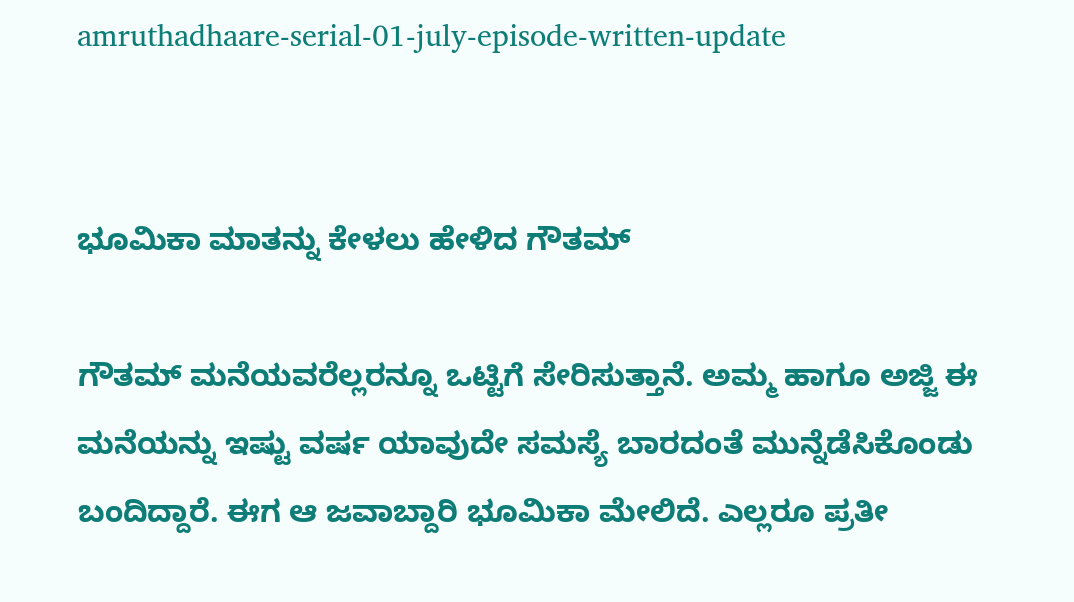amruthadhaare-serial-01-july-episode-written-update


ಭೂಮಿಕಾ ಮಾತನ್ನು ಕೇಳಲು ಹೇಳಿದ ಗೌತಮ್

ಗೌತಮ್ ಮನೆಯವರೆಲ್ಲರನ್ನೂ ಒಟ್ಟಿಗೆ ಸೇರಿಸುತ್ತಾನೆ. ಅಮ್ಮ ಹಾಗೂ ಅಜ್ಜಿ ಈ ಮನೆಯನ್ನು ಇಷ್ಟು ವರ್ಷ ಯಾವುದೇ ಸಮಸ್ಯೆ ಬಾರದಂತೆ ಮುನ್ನೆಡೆಸಿಕೊಂಡು ಬಂದಿದ್ದಾರೆ. ಈಗ ಆ ಜವಾಬ್ದಾರಿ ಭೂಮಿಕಾ ಮೇಲಿದೆ. ಎಲ್ಲರೂ ಪ್ರತೀ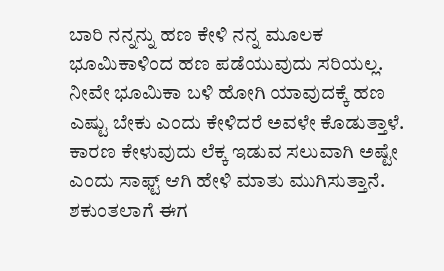ಬಾರಿ ನನ್ನನ್ನು ಹಣ ಕೇಳಿ ನನ್ನ ಮೂಲಕ ಭೂಮಿಕಾಳಿಂದ ಹಣ ಪಡೆಯುವುದು ಸರಿಯಲ್ಲ. ನೀವೇ ಭೂಮಿಕಾ ಬಳಿ ಹೋಗಿ ಯಾವುದಕ್ಕೆ ಹಣ ಎಷ್ಟು ಬೇಕು ಎಂದು ಕೇಳಿದರೆ ಅವಳೇ ಕೊಡುತ್ತಾಳೆ. ಕಾರಣ ಕೇಳುವುದು ಲೆಕ್ಕ ಇಡುವ ಸಲುವಾಗಿ ಅಷ್ಟೇ ಎಂದು ಸಾಫ್ಟ್ ಆಗಿ ಹೇಳಿ ಮಾತು ಮುಗಿಸುತ್ತಾನೆ. ಶಕುಂತಲಾಗೆ ಈಗ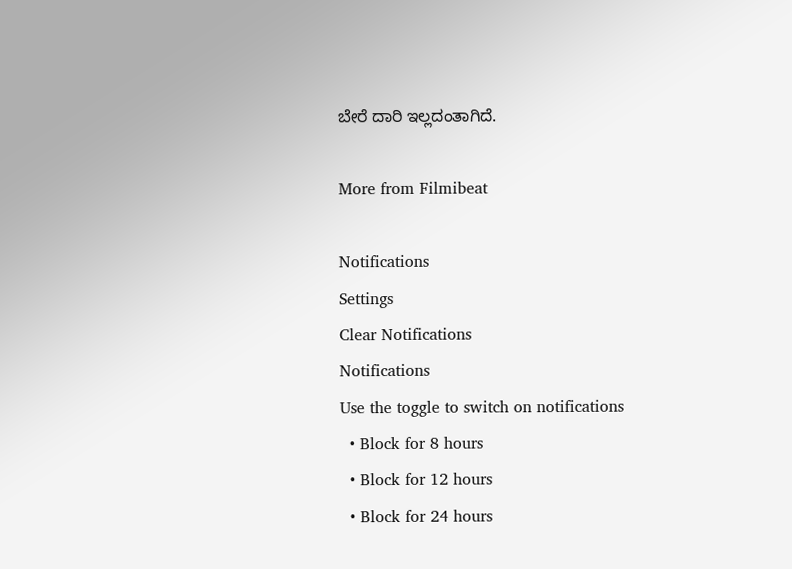ಬೇರೆ ದಾರಿ ಇಲ್ಲದಂತಾಗಿದೆ.

More from Filmibeat

Notifications
Settings
Clear Notifications
Notifications
Use the toggle to switch on notifications
  • Block for 8 hours
  • Block for 12 hours
  • Block for 24 hours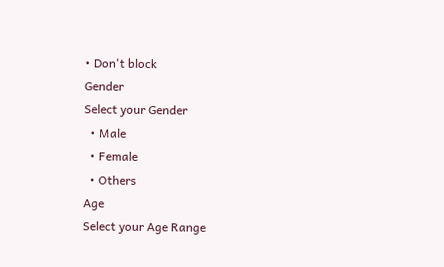• Don't block
Gender
Select your Gender
  • Male
  • Female
  • Others
Age
Select your Age Range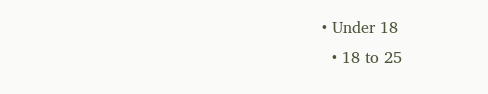• Under 18
  • 18 to 25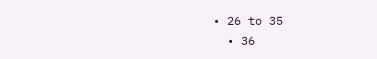• 26 to 35
  • 36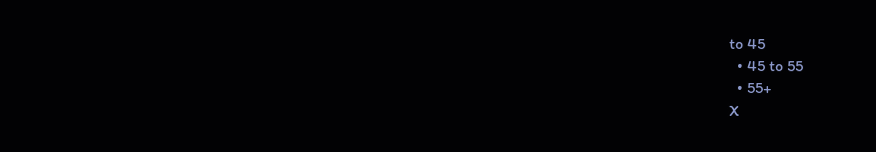to 45
  • 45 to 55
  • 55+
X